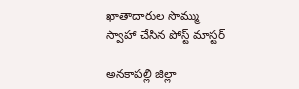ఖాతాదారుల సొమ్ము స్వాహా చేసిన పోస్ట్ మాస్టర్

అనకాపల్లి జిల్లా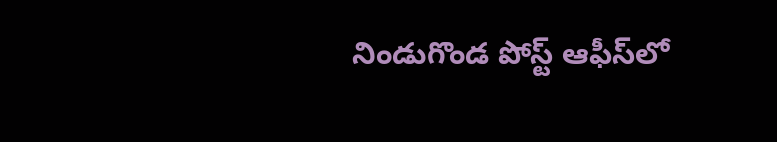నిండుగొండ పోస్ట్ ఆఫీస్‌లో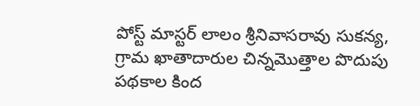పోస్ట్ మాస్టర్ లాలం శ్రీనివాసరావు సుకన్య, గ్రామ ఖాతాదారుల చిన్నమొత్తాల పొదుపు పథకాల కింద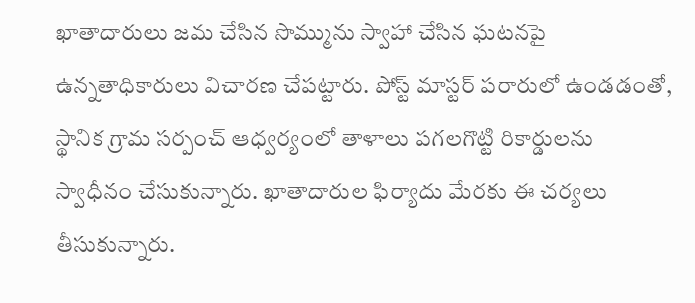ఖాతాదారులు జమ చేసిన సొమ్మును స్వాహా చేసిన ఘటనపై ఉన్నతాధికారులు విచారణ చేపట్టారు. పోస్ట్ మాస్టర్ పరారులో ఉండడంతో, స్థానిక గ్రామ సర్పంచ్ ఆధ్వర్యంలో తాళాలు పగలగొట్టి రికార్డులను స్వాధీనం చేసుకున్నారు. ఖాతాదారుల ఫిర్యాదు మేరకు ఈ చర్యలు తీసుకున్నారు.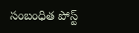సంబంధిత పోస్ట్